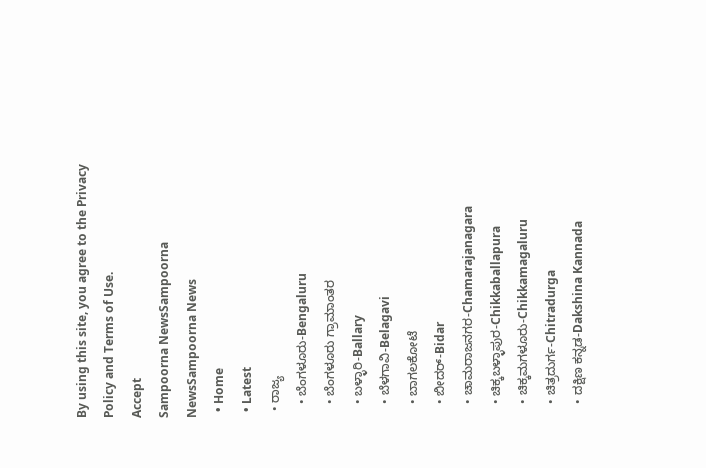By using this site, you agree to the Privacy Policy and Terms of Use.
Accept
Sampoorna NewsSampoorna NewsSampoorna News
  • Home
  • Latest
  • ರಾಜ್ಯ
    • ಬೆಂಗಳೂರು-Bengaluru
    • ಬೆಂಗಳೂರು ಗ್ರಾಮಾಂತರ
    • ಬಳ್ಳಾರಿ-Ballary
    • ಬೆಳಗಾವಿ-Belagavi
    • ಬಾಗಲಕೋಟೆ
    • ಬೀದರ್-Bidar
    • ಚಾಮರಾಜನಗರ-Chamarajanagara
    • ಚಿಕ್ಕಬಳ್ಳಾಪುರ-Chikkaballapura
    • ಚಿಕ್ಕಮಗಳೂರು-Chikkamagaluru
    • ಚಿತ್ರದುರ್ಗ-Chitradurga
    • ದಕ್ಷಿಣ ಕನ್ನಡ-Dakshina Kannada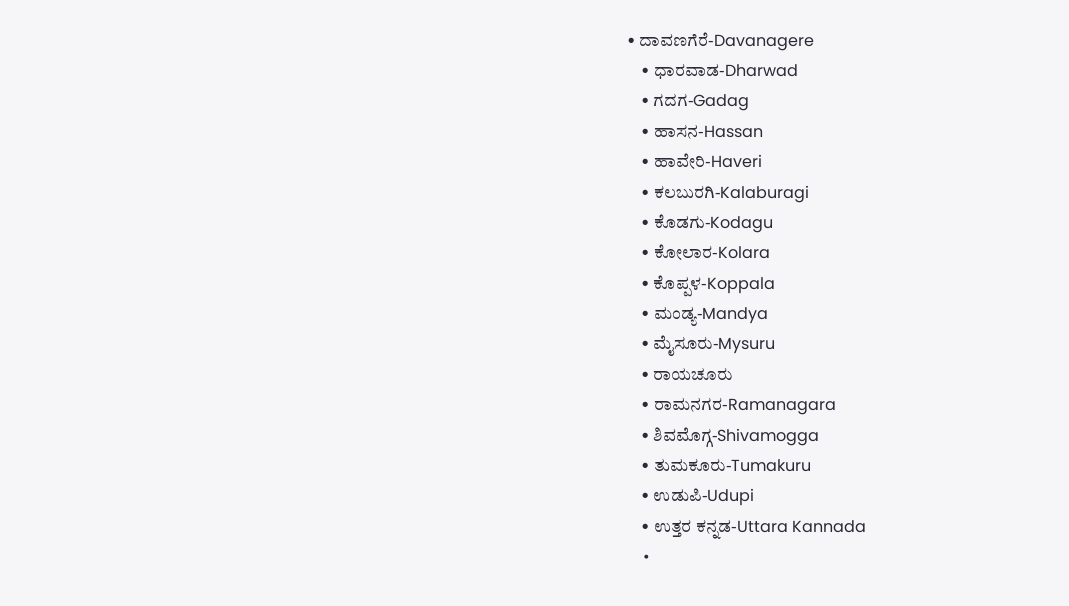• ದಾವಣಗೆರೆ-Davanagere
    • ಧಾರವಾಡ-Dharwad
    • ಗದಗ-Gadag
    • ಹಾಸನ-Hassan
    • ಹಾವೇರಿ-Haveri
    • ಕಲಬುರಗಿ-Kalaburagi
    • ಕೊಡಗು-Kodagu
    • ಕೋಲಾರ-Kolara
    • ಕೊಪ್ಪಳ-Koppala
    • ಮಂಡ್ಯ-Mandya
    • ಮೈಸೂರು-Mysuru
    • ರಾಯಚೂರು
    • ರಾಮನಗರ-Ramanagara
    • ಶಿವಮೊಗ್ಗ-Shivamogga
    • ತುಮಕೂರು-Tumakuru
    • ಉಡುಪಿ-Udupi
    • ಉತ್ತರ ಕನ್ನಡ-Uttara Kannada
    •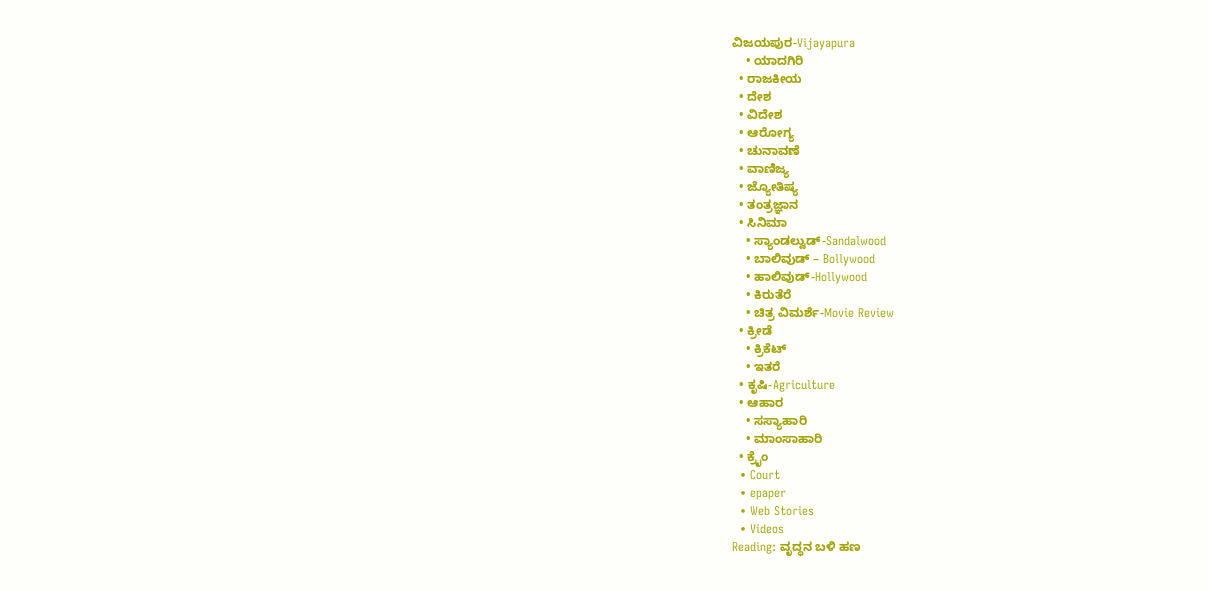ವಿಜಯಪುರ-Vijayapura
    • ಯಾದಗಿರಿ
  • ರಾಜಕೀಯ
  • ದೇಶ
  • ವಿದೇಶ
  • ಆರೋಗ್ಯ
  • ಚುನಾವಣೆ
  • ವಾಣಿಜ್ಯ
  • ಜ್ಯೋತಿಷ್ಯ
  • ತಂತ್ರಜ್ಞಾನ
  • ಸಿನಿಮಾ
    • ಸ್ಯಾಂಡಲ್ವುಡ್-Sandalwood
    • ಬಾಲಿವುಡ್ – Bollywood
    • ಹಾಲಿವುಡ್-Hollywood
    • ಕಿರುತೆರೆ
    • ಚಿತ್ರ ವಿಮರ್ಶೆ-Movie Review
  • ಕ್ರೀಡೆ
    • ಕ್ರಿಕೆಟ್
    • ಇತರೆ
  • ಕೃಷಿ-Agriculture
  • ಆಹಾರ
    • ಸಸ್ಯಾಹಾರಿ
    • ಮಾಂಸಾಹಾರಿ
  • ಕ್ರೈಂ
  • Court
  • epaper
  • Web Stories
  • Videos
Reading: ವೃದ್ಧನ ಬಳಿ ಹಣ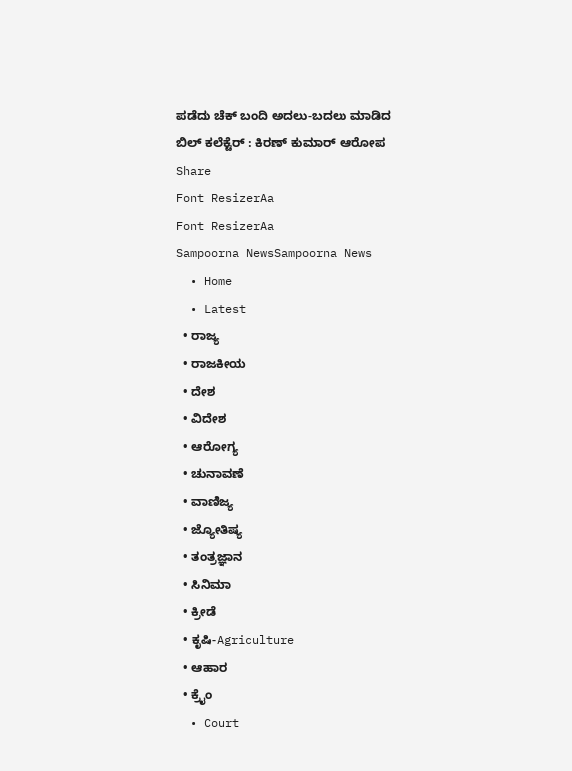ಪಡೆದು ಚೆಕ್ ಬಂದಿ ಅದಲು-ಬದಲು ಮಾಡಿದ ಬಿಲ್ ಕಲೆಕ್ಟೆರ್ : ಕಿರಣ್ ಕುಮಾರ್ ಆರೋಪ
Share
Font ResizerAa
Font ResizerAa
Sampoorna NewsSampoorna News
  • Home
  • Latest
  • ರಾಜ್ಯ
  • ರಾಜಕೀಯ
  • ದೇಶ
  • ವಿದೇಶ
  • ಆರೋಗ್ಯ
  • ಚುನಾವಣೆ
  • ವಾಣಿಜ್ಯ
  • ಜ್ಯೋತಿಷ್ಯ
  • ತಂತ್ರಜ್ಞಾನ
  • ಸಿನಿಮಾ
  • ಕ್ರೀಡೆ
  • ಕೃಷಿ-Agriculture
  • ಆಹಾರ
  • ಕ್ರೈಂ
  • Court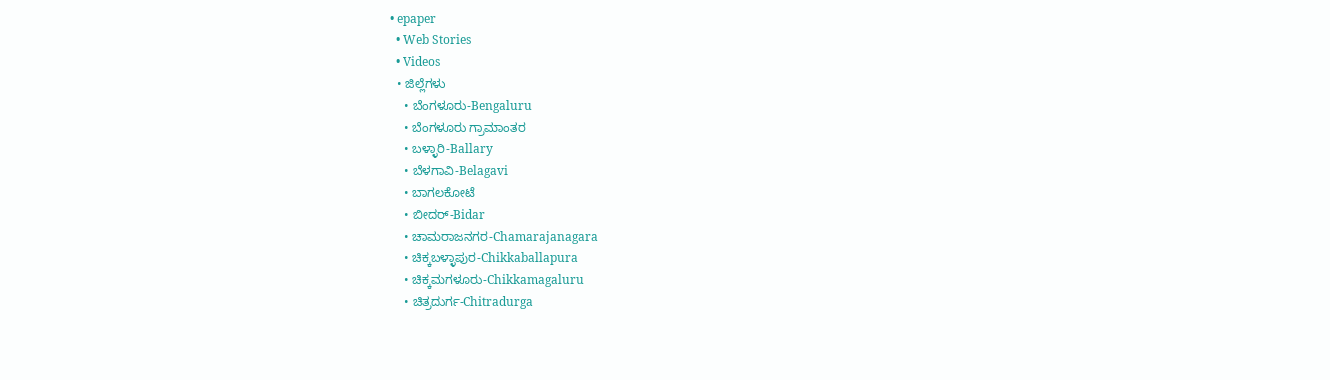• epaper
  • Web Stories
  • Videos
  • ಜಿಲ್ಲೆಗಳು
    • ಬೆಂಗಳೂರು-Bengaluru
    • ಬೆಂಗಳೂರು ಗ್ರಾಮಾಂತರ
    • ಬಳ್ಳಾರಿ-Ballary
    • ಬೆಳಗಾವಿ-Belagavi
    • ಬಾಗಲಕೋಟೆ
    • ಬೀದರ್-Bidar
    • ಚಾಮರಾಜನಗರ-Chamarajanagara
    • ಚಿಕ್ಕಬಳ್ಳಾಪುರ-Chikkaballapura
    • ಚಿಕ್ಕಮಗಳೂರು-Chikkamagaluru
    • ಚಿತ್ರದುರ್ಗ-Chitradurga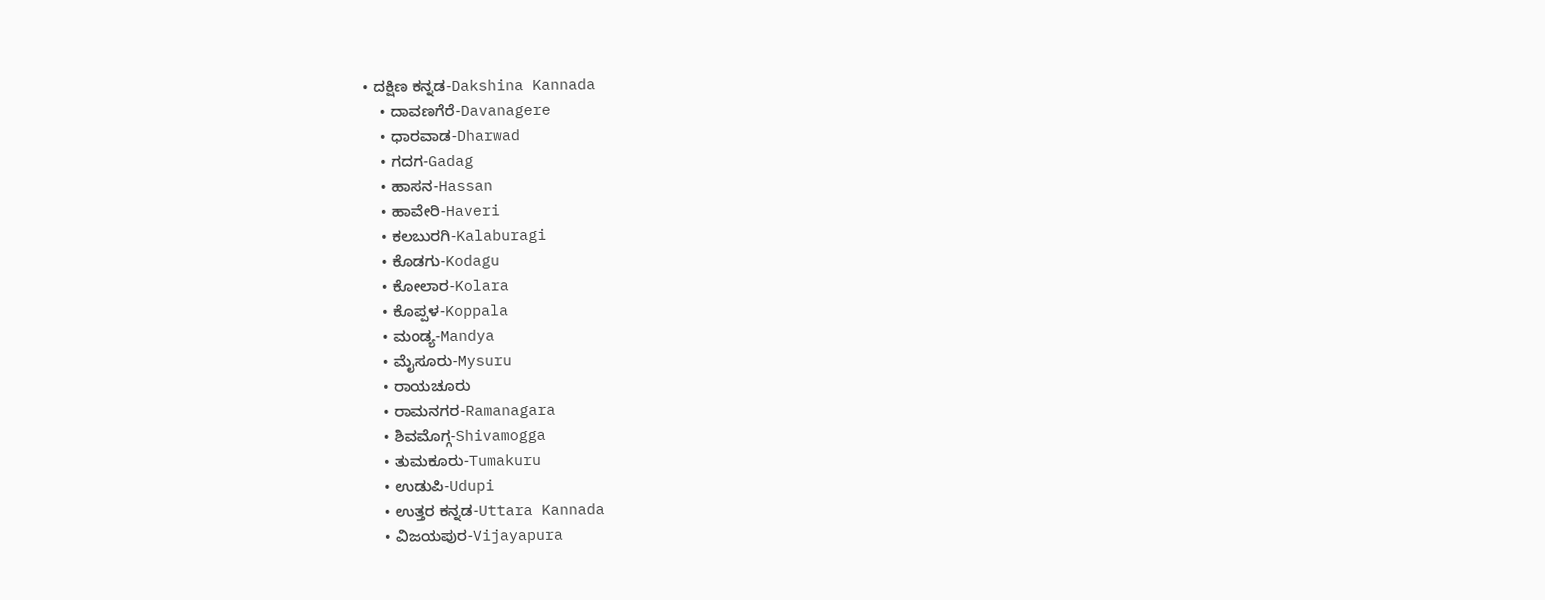• ದಕ್ಷಿಣ ಕನ್ನಡ-Dakshina Kannada
    • ದಾವಣಗೆರೆ-Davanagere
    • ಧಾರವಾಡ-Dharwad
    • ಗದಗ-Gadag
    • ಹಾಸನ-Hassan
    • ಹಾವೇರಿ-Haveri
    • ಕಲಬುರಗಿ-Kalaburagi
    • ಕೊಡಗು-Kodagu
    • ಕೋಲಾರ-Kolara
    • ಕೊಪ್ಪಳ-Koppala
    • ಮಂಡ್ಯ-Mandya
    • ಮೈಸೂರು-Mysuru
    • ರಾಯಚೂರು
    • ರಾಮನಗರ-Ramanagara
    • ಶಿವಮೊಗ್ಗ-Shivamogga
    • ತುಮಕೂರು-Tumakuru
    • ಉಡುಪಿ-Udupi
    • ಉತ್ತರ ಕನ್ನಡ-Uttara Kannada
    • ವಿಜಯಪುರ-Vijayapura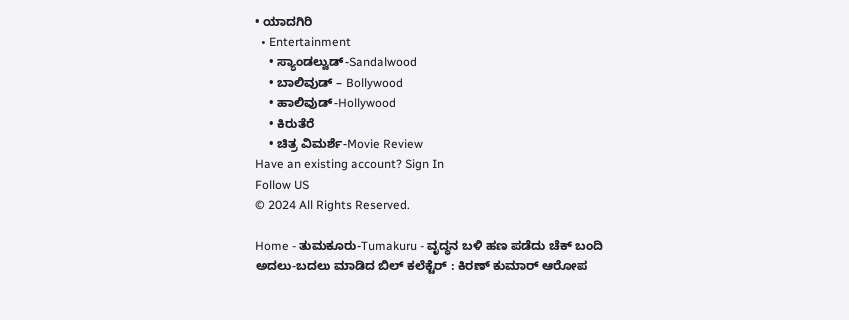• ಯಾದಗಿರಿ
  • Entertainment
    • ಸ್ಯಾಂಡಲ್ವುಡ್-Sandalwood
    • ಬಾಲಿವುಡ್ – Bollywood
    • ಹಾಲಿವುಡ್-Hollywood
    • ಕಿರುತೆರೆ
    • ಚಿತ್ರ ವಿಮರ್ಶೆ-Movie Review
Have an existing account? Sign In
Follow US
© 2024 All Rights Reserved.

Home - ತುಮಕೂರು-Tumakuru - ವೃದ್ಧನ ಬಳಿ ಹಣ ಪಡೆದು ಚೆಕ್ ಬಂದಿ ಅದಲು-ಬದಲು ಮಾಡಿದ ಬಿಲ್ ಕಲೆಕ್ಟೆರ್ : ಕಿರಣ್ ಕುಮಾರ್ ಆರೋಪ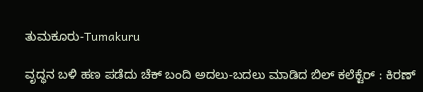ತುಮಕೂರು-Tumakuru

ವೃದ್ಧನ ಬಳಿ ಹಣ ಪಡೆದು ಚೆಕ್ ಬಂದಿ ಅದಲು-ಬದಲು ಮಾಡಿದ ಬಿಲ್ ಕಲೆಕ್ಟೆರ್ : ಕಿರಣ್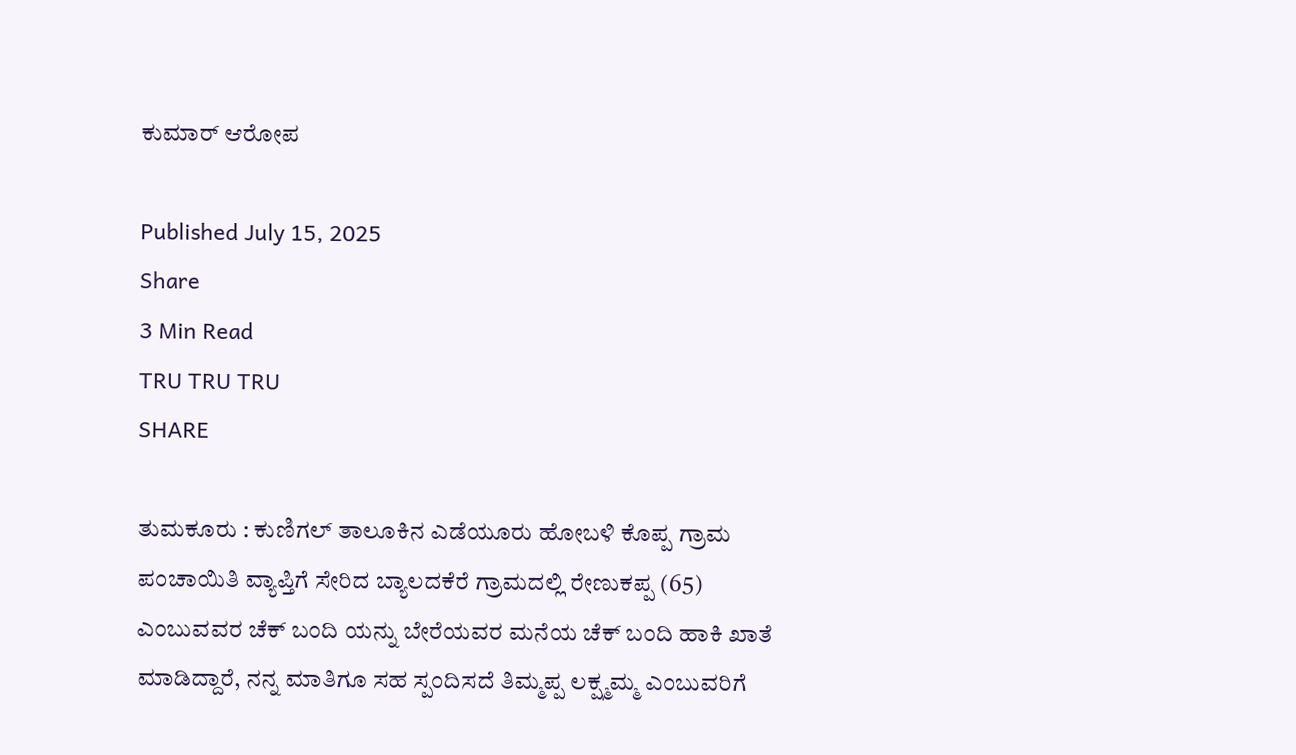ಕುಮಾರ್ ಆರೋಪ

Published July 15, 2025
Share
3 Min Read
TRU TRU TRU
SHARE

ತುಮಕೂರು : ಕುಣಿಗಲ್ ತಾಲೂಕಿನ ಎಡೆಯೂರು ಹೋಬಳಿ ಕೊಪ್ಪ ಗ್ರಾಮ ಪಂಚಾಯಿತಿ ವ್ಯಾಪ್ತಿಗೆ ಸೇರಿದ ಬ್ಯಾಲದಕೆರೆ ಗ್ರಾಮದಲ್ಲಿ ರೇಣುಕಪ್ಪ (65) ಎಂಬುವವರ ಚೆಕ್ ಬಂದಿ ಯನ್ನು ಬೇರೆಯವರ ಮನೆಯ ಚೆಕ್ ಬಂದಿ ಹಾಕಿ ಖಾತೆ ಮಾಡಿದ್ದಾರೆ, ನನ್ನ ಮಾತಿಗೂ ಸಹ ಸ್ಪಂದಿಸದೆ ತಿಮ್ಮಪ್ಪ ಲಕ್ಷ್ಮಮ್ಮ ಎಂಬುವರಿಗೆ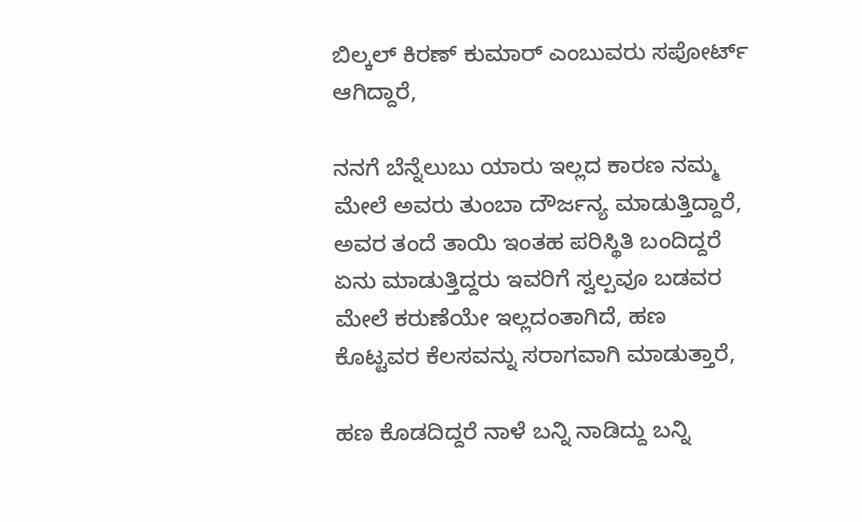ಬಿಲ್ಕಲ್ ಕಿರಣ್ ಕುಮಾರ್ ಎಂಬುವರು ಸಪೋರ್ಟ್ ಆಗಿದ್ದಾರೆ,

ನನಗೆ ಬೆನ್ನೆಲುಬು ಯಾರು ಇಲ್ಲದ ಕಾರಣ ನಮ್ಮ ಮೇಲೆ ಅವರು ತುಂಬಾ ದೌರ್ಜನ್ಯ ಮಾಡುತ್ತಿದ್ದಾರೆ, ಅವರ ತಂದೆ ತಾಯಿ ಇಂತಹ ಪರಿಸ್ಥಿತಿ ಬಂದಿದ್ದರೆ ಏನು ಮಾಡುತ್ತಿದ್ದರು ಇವರಿಗೆ ಸ್ವಲ್ಪವೂ ಬಡವರ ಮೇಲೆ ಕರುಣೆಯೇ ಇಲ್ಲದಂತಾಗಿದೆ, ಹಣ ಕೊಟ್ಟವರ ಕೆಲಸವನ್ನು ಸರಾಗವಾಗಿ ಮಾಡುತ್ತಾರೆ,

ಹಣ ಕೊಡದಿದ್ದರೆ ನಾಳೆ ಬನ್ನಿ ನಾಡಿದ್ದು ಬನ್ನಿ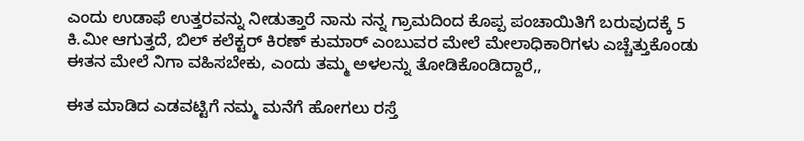ಎಂದು ಉಡಾಫೆ ಉತ್ತರವನ್ನು ನೀಡುತ್ತಾರೆ ನಾನು ನನ್ನ ಗ್ರಾಮದಿಂದ ಕೊಪ್ಪ ಪಂಚಾಯಿತಿಗೆ ಬರುವುದಕ್ಕೆ 5 ಕಿ.ಮೀ ಆಗುತ್ತದೆ, ಬಿಲ್ ಕಲೆಕ್ಟರ್ ಕಿರಣ್ ಕುಮಾರ್ ಎಂಬುವರ ಮೇಲೆ ಮೇಲಾಧಿಕಾರಿಗಳು ಎಚ್ಚೆತ್ತುಕೊಂಡು ಈತನ ಮೇಲೆ ನಿಗಾ ವಹಿಸಬೇಕು, ಎಂದು ತಮ್ಮ ಅಳಲನ್ನು ತೋಡಿಕೊಂಡಿದ್ದಾರೆ,,

ಈತ ಮಾಡಿದ ಎಡವಟ್ಟಿಗೆ ನಮ್ಮ ಮನೆಗೆ ಹೋಗಲು ರಸ್ತೆ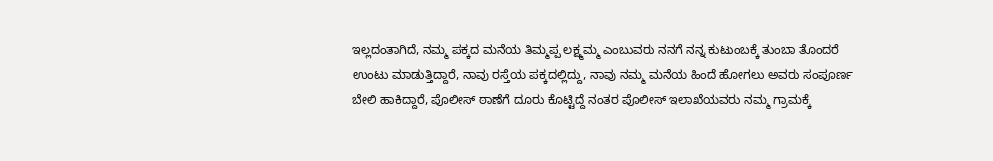ಇಲ್ಲದಂತಾಗಿದೆ, ನಮ್ಮ ಪಕ್ಕದ ಮನೆಯ ತಿಮ್ಮಪ್ಪ ಲಕ್ಷ್ಮಮ್ಮ ಎಂಬುವರು ನನಗೆ ನನ್ನ ಕುಟುಂಬಕ್ಕೆ ತುಂಬಾ ತೊಂದರೆ ಉಂಟು ಮಾಡುತ್ತಿದ್ದಾರೆ, ನಾವು ರಸ್ತೆಯ ಪಕ್ಕದಲ್ಲಿದ್ದು, ನಾವು ನಮ್ಮ ಮನೆಯ ಹಿಂದೆ ಹೋಗಲು ಅವರು ಸಂಪೂರ್ಣ ಬೇಲಿ ಹಾಕಿದ್ದಾರೆ, ಪೊಲೀಸ್ ಠಾಣೆಗೆ ದೂರು ಕೊಟ್ಟಿದ್ದೆ ನಂತರ ಪೊಲೀಸ್ ಇಲಾಖೆಯವರು ನಮ್ಮ ಗ್ರಾಮಕ್ಕೆ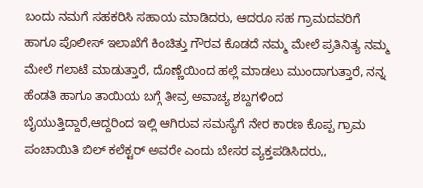ಬಂದು ನಮಗೆ ಸಹಕರಿಸಿ ಸಹಾಯ ಮಾಡಿದರು, ಆದರೂ ಸಹ ಗ್ರಾಮದವರಿಗೆ ಹಾಗೂ ಪೊಲೀಸ್ ಇಲಾಖೆಗೆ ಕಿಂಚಿತ್ತು ಗೌರವ ಕೊಡದೆ ನಮ್ಮ ಮೇಲೆ ಪ್ರತಿನಿತ್ಯ ನಮ್ಮ ಮೇಲೆ ಗಲಾಟೆ ಮಾಡುತ್ತಾರೆ, ದೊಣ್ಣೆಯಿಂದ ಹಲ್ಲೆ ಮಾಡಲು ಮುಂದಾಗುತ್ತಾರೆ, ನನ್ನ ಹೆಂಡತಿ ಹಾಗೂ ತಾಯಿಯ ಬಗ್ಗೆ ತೀವ್ರ ಅವಾಚ್ಯ ಶಬ್ದಗಳಿಂದ ಬೈಯುತ್ತಿದ್ದಾರೆ,ಆದ್ದರಿಂದ ಇಲ್ಲಿ ಆಗಿರುವ ಸಮಸ್ಯೆಗೆ ನೇರ ಕಾರಣ ಕೊಪ್ಪ ಗ್ರಾಮ ಪಂಚಾಯಿತಿ ಬಿಲ್ ಕಲೆಕ್ಟರ್ ಅವರೇ ಎಂದು ಬೇಸರ ವ್ಯಕ್ತಪಡಿಸಿದರು,,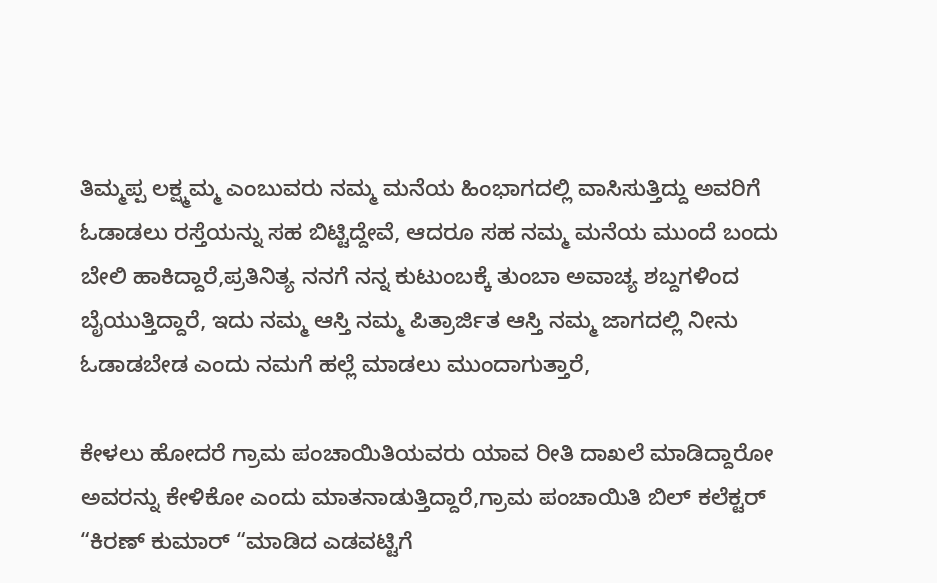ತಿಮ್ಮಪ್ಪ ಲಕ್ಷ್ಮಮ್ಮ ಎಂಬುವರು ನಮ್ಮ ಮನೆಯ ಹಿಂಭಾಗದಲ್ಲಿ ವಾಸಿಸುತ್ತಿದ್ದು ಅವರಿಗೆ ಓಡಾಡಲು ರಸ್ತೆಯನ್ನು ಸಹ ಬಿಟ್ಟಿದ್ದೇವೆ, ಆದರೂ ಸಹ ನಮ್ಮ ಮನೆಯ ಮುಂದೆ ಬಂದು ಬೇಲಿ ಹಾಕಿದ್ದಾರೆ,ಪ್ರತಿನಿತ್ಯ ನನಗೆ ನನ್ನ ಕುಟುಂಬಕ್ಕೆ ತುಂಬಾ ಅವಾಚ್ಯ ಶಬ್ದಗಳಿಂದ ಬೈಯುತ್ತಿದ್ದಾರೆ, ಇದು ನಮ್ಮ ಆಸ್ತಿ ನಮ್ಮ ಪಿತ್ರಾರ್ಜಿತ ಆಸ್ತಿ ನಮ್ಮ ಜಾಗದಲ್ಲಿ ನೀನು ಓಡಾಡಬೇಡ ಎಂದು ನಮಗೆ ಹಲ್ಲೆ ಮಾಡಲು ಮುಂದಾಗುತ್ತಾರೆ,

ಕೇಳಲು ಹೋದರೆ ಗ್ರಾಮ ಪಂಚಾಯಿತಿಯವರು ಯಾವ ರೀತಿ ದಾಖಲೆ ಮಾಡಿದ್ದಾರೋ ಅವರನ್ನು ಕೇಳಿಕೋ ಎಂದು ಮಾತನಾಡುತ್ತಿದ್ದಾರೆ,ಗ್ರಾಮ ಪಂಚಾಯಿತಿ ಬಿಲ್ ಕಲೆಕ್ಟರ್ “ಕಿರಣ್ ಕುಮಾರ್ “ಮಾಡಿದ ಎಡವಟ್ಟಿಗೆ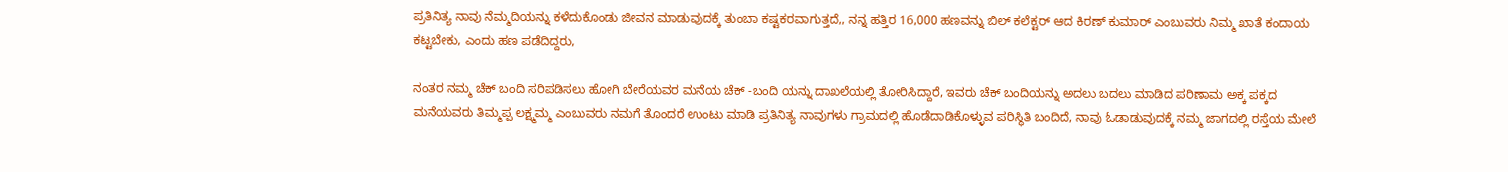ಪ್ರತಿನಿತ್ಯ ನಾವು ನೆಮ್ಮದಿಯನ್ನು ಕಳೆದುಕೊಂಡು ಜೀವನ ಮಾಡುವುದಕ್ಕೆ ತುಂಬಾ ಕಷ್ಟಕರವಾಗುತ್ತದೆ,, ನನ್ನ ಹತ್ತಿರ 16,000 ಹಣವನ್ನು ಬಿಲ್ ಕಲೆಕ್ಟರ್ ಆದ ಕಿರಣ್ ಕುಮಾರ್ ಎಂಬುವರು ನಿಮ್ಮ ಖಾತೆ ಕಂದಾಯ ಕಟ್ಟಬೇಕು, ಎಂದು ಹಣ ಪಡೆದಿದ್ದರು,

ನಂತರ ನಮ್ಮ ಚೆಕ್ ಬಂದಿ ಸರಿಪಡಿಸಲು ಹೋಗಿ ಬೇರೆಯವರ ಮನೆಯ ಚೆಕ್ -ಬಂದಿ ಯನ್ನು ದಾಖಲೆಯಲ್ಲಿ ತೋರಿಸಿದ್ದಾರೆ, ಇವರು ಚೆಕ್ ಬಂದಿಯನ್ನು ಅದಲು ಬದಲು ಮಾಡಿದ ಪರಿಣಾಮ ಅಕ್ಕ ಪಕ್ಕದ ಮನೆಯವರು ತಿಮ್ಮಪ್ಪ ಲಕ್ಷ್ಮಮ್ಮ ಎಂಬುವರು ನಮಗೆ ತೊಂದರೆ ಉಂಟು ಮಾಡಿ ಪ್ರತಿನಿತ್ಯ ನಾವುಗಳು ಗ್ರಾಮದಲ್ಲಿ ಹೊಡೆದಾಡಿಕೊಳ್ಳುವ ಪರಿಸ್ಥಿತಿ ಬಂದಿದೆ, ನಾವು ಓಡಾಡುವುದಕ್ಕೆ ನಮ್ಮ ಜಾಗದಲ್ಲಿ ರಸ್ತೆಯ ಮೇಲೆ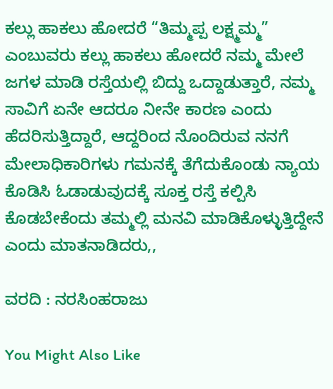ಕಲ್ಲು ಹಾಕಲು ಹೋದರೆ “ತಿಮ್ಮಪ್ಪ ಲಕ್ಷ್ಮಮ್ಮ” ಎಂಬುವರು ಕಲ್ಲು ಹಾಕಲು ಹೋದರೆ ನಮ್ಮ ಮೇಲೆ ಜಗಳ ಮಾಡಿ ರಸ್ತೆಯಲ್ಲಿ ಬಿದ್ದು ಒದ್ದಾಡುತ್ತಾರೆ, ನಮ್ಮ ಸಾವಿಗೆ ಏನೇ ಆದರೂ ನೀನೇ ಕಾರಣ ಎಂದು ಹೆದರಿಸುತ್ತಿದ್ದಾರೆ, ಆದ್ದರಿಂದ ನೊಂದಿರುವ ನನಗೆ ಮೇಲಾಧಿಕಾರಿಗಳು ಗಮನಕ್ಕೆ ತೆಗೆದುಕೊಂಡು ನ್ಯಾಯ ಕೊಡಿಸಿ ಓಡಾಡುವುದಕ್ಕೆ ಸೂಕ್ತ ರಸ್ತೆ ಕಲ್ಪಿಸಿ ಕೊಡಬೇಕೆಂದು ತಮ್ಮಲ್ಲಿ ಮನವಿ ಮಾಡಿಕೊಳ್ಳುತ್ತಿದ್ದೇನೆ ಎಂದು ಮಾತನಾಡಿದರು,,

ವರದಿ : ನರಸಿಂಹರಾಜು

You Might Also Like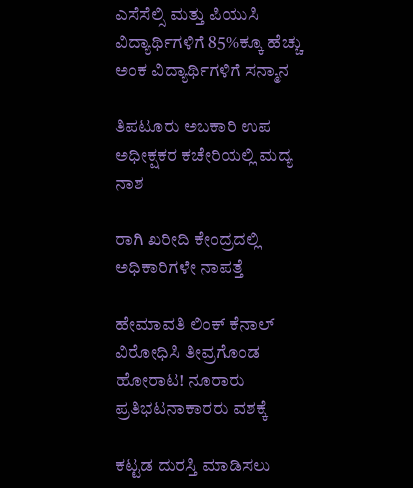ಎಸೆಸೆಲ್ಸಿ ಮತ್ತು ಪಿಯುಸಿ ವಿದ್ಯಾರ್ಥಿಗಳಿಗೆ 85%ಕ್ಕೂ ಹೆಚ್ಚು ಅಂಕ ವಿದ್ಯಾರ್ಥಿಗಳಿಗೆ ಸನ್ಮಾನ

ತಿಪಟೂರು ಅಬಕಾರಿ ಉಪ ಅಧೀಕ್ಷಕರ ಕಚೇರಿಯಲ್ಲಿ ಮದ್ಯ ನಾಶ

ರಾಗಿ ಖರೀದಿ ಕೇಂದ್ರದಲ್ಲಿ ಅಧಿಕಾರಿಗಳೇ ನಾಪತ್ತೆ

ಹೇಮಾವತಿ ಲಿಂಕ್ ಕೆನಾಲ್ ವಿರೋಧಿಸಿ ತೀವ್ರಗೊಂಡ ಹೋರಾಟ! ನೂರಾರು ಪ್ರತಿಭಟನಾಕಾರರು ವಶಕ್ಕೆ

ಕಟ್ಟಡ ದುರಸ್ತಿ ಮಾಡಿಸಲು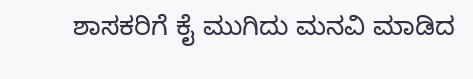ಶಾಸಕರಿಗೆ ಕೈ ಮುಗಿದು ಮನವಿ ಮಾಡಿದ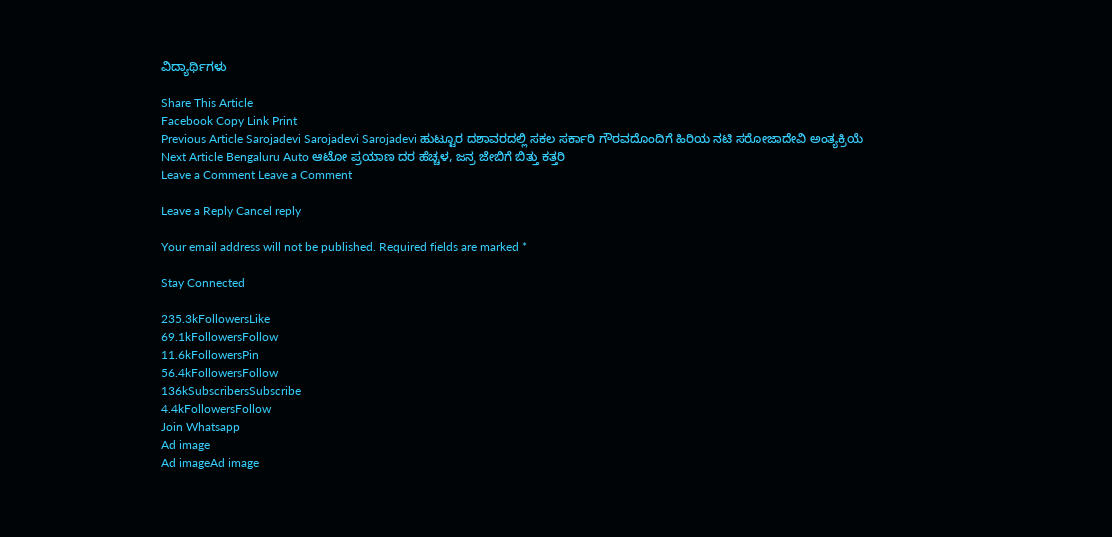ವಿದ್ಯಾರ್ಥಿಗಳು

Share This Article
Facebook Copy Link Print
Previous Article Sarojadevi Sarojadevi Sarojadevi ಹುಟ್ಟೂರ ದಶಾವರದಲ್ಲಿ ಸಕಲ ಸರ್ಕಾರಿ ಗೌರವದೊಂದಿಗೆ ಹಿರಿಯ ನಟಿ ಸರೋಜಾದೇವಿ ಅಂತ್ಯಕ್ರಿಯೆ
Next Article Bengaluru Auto ಆಟೋ ಪ್ರಯಾಣ ದರ ಹೆಚ್ಚಳ, ಜನ್ರ ಜೇಬಿಗೆ ಬಿತ್ತು ಕತ್ತರಿ
Leave a Comment Leave a Comment

Leave a Reply Cancel reply

Your email address will not be published. Required fields are marked *

Stay Connected

235.3kFollowersLike
69.1kFollowersFollow
11.6kFollowersPin
56.4kFollowersFollow
136kSubscribersSubscribe
4.4kFollowersFollow
Join Whatsapp
Ad image
Ad imageAd image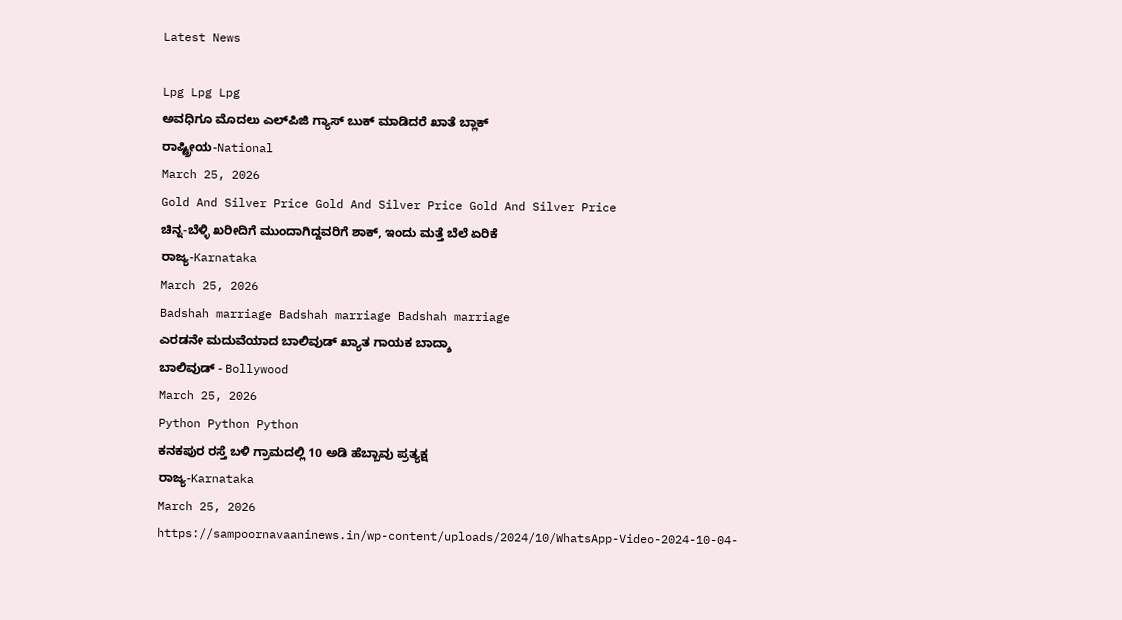Latest News

Lpg Lpg Lpg
ಅವಧಿಗೂ ಮೊದಲು ಎಲ್‌ಪಿಜಿ ಗ್ಯಾಸ್ ಬುಕ್ ಮಾಡಿದರೆ ಖಾತೆ ಬ್ಲಾಕ್
ರಾಷ್ಟ್ರೀಯ-National
March 25, 2026
Gold And Silver Price Gold And Silver Price Gold And Silver Price
ಚಿನ್ನ-ಬೆಳ್ಳಿ ಖರೀದಿಗೆ ಮುಂದಾಗಿದ್ದವರಿಗೆ ಶಾಕ್, ಇಂದು ಮತ್ತೆ ಬೆಲೆ ಏರಿಕೆ
ರಾಜ್ಯ-Karnataka
March 25, 2026
Badshah marriage Badshah marriage Badshah marriage
ಎರಡನೇ ಮದುವೆಯಾದ ಬಾಲಿವುಡ್ ಖ್ಯಾತ ಗಾಯಕ ಬಾದ್ಶಾ
ಬಾಲಿವುಡ್ - Bollywood
March 25, 2026
Python Python Python
ಕನಕಪುರ ರಸ್ತೆ ಬಳಿ ಗ್ರಾಮದಲ್ಲಿ 10 ಅಡಿ ಹೆಬ್ಬಾವು ಪ್ರತ್ಯಕ್ಷ
ರಾಜ್ಯ-Karnataka
March 25, 2026
https://sampoornavaaninews.in/wp-content/uploads/2024/10/WhatsApp-Video-2024-10-04-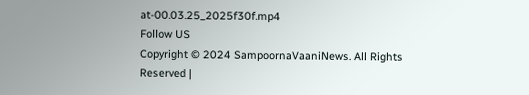at-00.03.25_2025f30f.mp4
Follow US
Copyright © 2024 SampoornaVaaniNews. All Rights Reserved |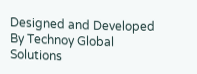Designed and Developed By Technoy Global Solutions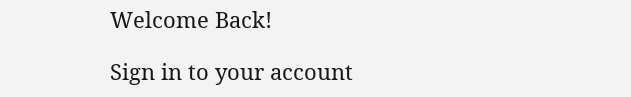Welcome Back!

Sign in to your account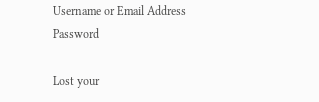Username or Email Address
Password

Lost your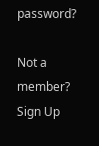password?

Not a member? Sign Up